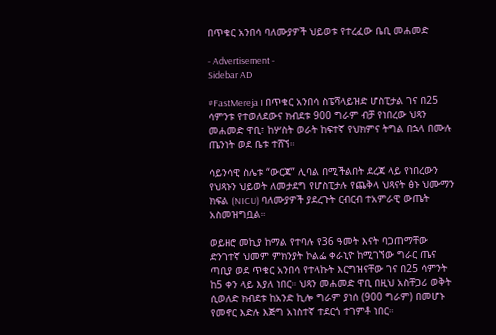በጥቁር አንበሳ ባለሙያዎች ህይወቱ የተረፈው ቤቢ መሐመድ

- Advertisement -
Sidebar AD

#FastMereja I በጥቁር አንበሳ ስፔሻላይዝድ ሆስፒታል ገና በ25 ሳምንቱ የተወለደውና ክብደቱ 900 ግራም ብቻ የነበረው ህጻን መሐመድ ዋቢ፣ ከሦስት ወራት ከፍተኛ የህክምና ትግል በኋላ በሙሉ ጤንነት ወደ ቤቱ ተሸኘ።

ሳይንሳዊ ስሌቱ “ውርጃ” ሊባል በሚችልበት ደረጃ ላይ የነበረውን የህጻኑን ህይወት ለመታደግ የሆስፒታሉ የጨቅላ ህጻናት ፅኑ ህሙማን ክፍል (NICU) ባለሙያዎች ያደረጉት ርብርብ ተአምራዊ ውጤት አስመዝግቧል።

ወይዘሮ መኪያ ከማል የተባሉ የ36 ዓመት እናት ባጋጠማቸው ድንገተኛ ህመም ምክንያት ኮልፌ ቀራኒዮ ከሚገኘው ግራር ጤና ጣቢያ ወደ ጥቁር አንበሳ የተላኩት እርግዝናቸው ገና በ25 ሳምንት ከ5 ቀን ላይ እያለ ነበር። ህጻን መሐመድ ዋቢ በዚህ አስቸጋሪ ወቅት ሲወለድ ክብደቱ ከአንድ ኪሎ ግራም ያነሰ (900 ግራም) በመሆኑ የመኖር እድሉ እጅግ አነስተኛ ተደርጎ ተገምቶ ነበር።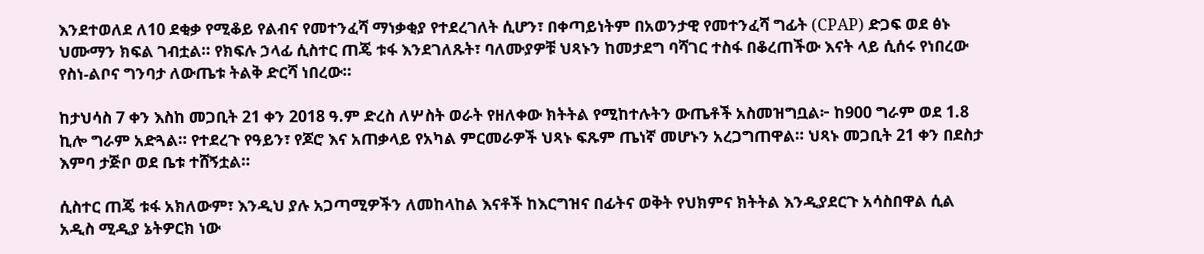እንደተወለደ ለ10 ደቂቃ የሚቆይ የልብና የመተንፈሻ ማነቃቂያ የተደረገለት ሲሆን፣ በቀጣይነትም በአወንታዊ የመተንፈሻ ግፊት (CPAP) ድጋፍ ወደ ፅኑ ህሙማን ክፍል ገብቷል። የክፍሉ ኃላፊ ሲስተር ጠጄ ቱፋ እንደገለጹት፣ ባለሙያዎቹ ህጻኑን ከመታደግ ባሻገር ተስፋ በቆረጠችው እናት ላይ ሲሰሩ የነበረው የስነ-ልቦና ግንባታ ለውጤቱ ትልቅ ድርሻ ነበረው።

ከታህሳስ 7 ቀን እስከ መጋቢት 21 ቀን 2018 ዓ.ም ድረስ ለሦስት ወራት የዘለቀው ክትትል የሚከተሉትን ውጤቶች አስመዝግቧል፦ ከ900 ግራም ወደ 1.8 ኪሎ ግራም አድጓል። የተደረጉ የዓይን፣ የጆሮ እና አጠቃላይ የአካል ምርመራዎች ህጻኑ ፍጹም ጤነኛ መሆኑን አረጋግጠዋል። ህጻኑ መጋቢት 21 ቀን በደስታ እምባ ታጅቦ ወደ ቤቱ ተሸኝቷል።

ሲስተር ጠጄ ቱፋ አክለውም፣ እንዲህ ያሉ አጋጣሚዎችን ለመከላከል እናቶች ከእርግዝና በፊትና ወቅት የህክምና ክትትል እንዲያደርጉ አሳስበዋል ሲል አዲስ ሚዲያ ኔትዎርክ ነው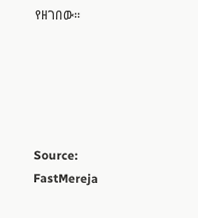የዘገበው።





Source: FastMereja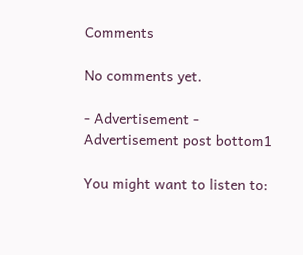Comments

No comments yet.

- Advertisement -
Advertisement post bottom1

You might want to listen to: